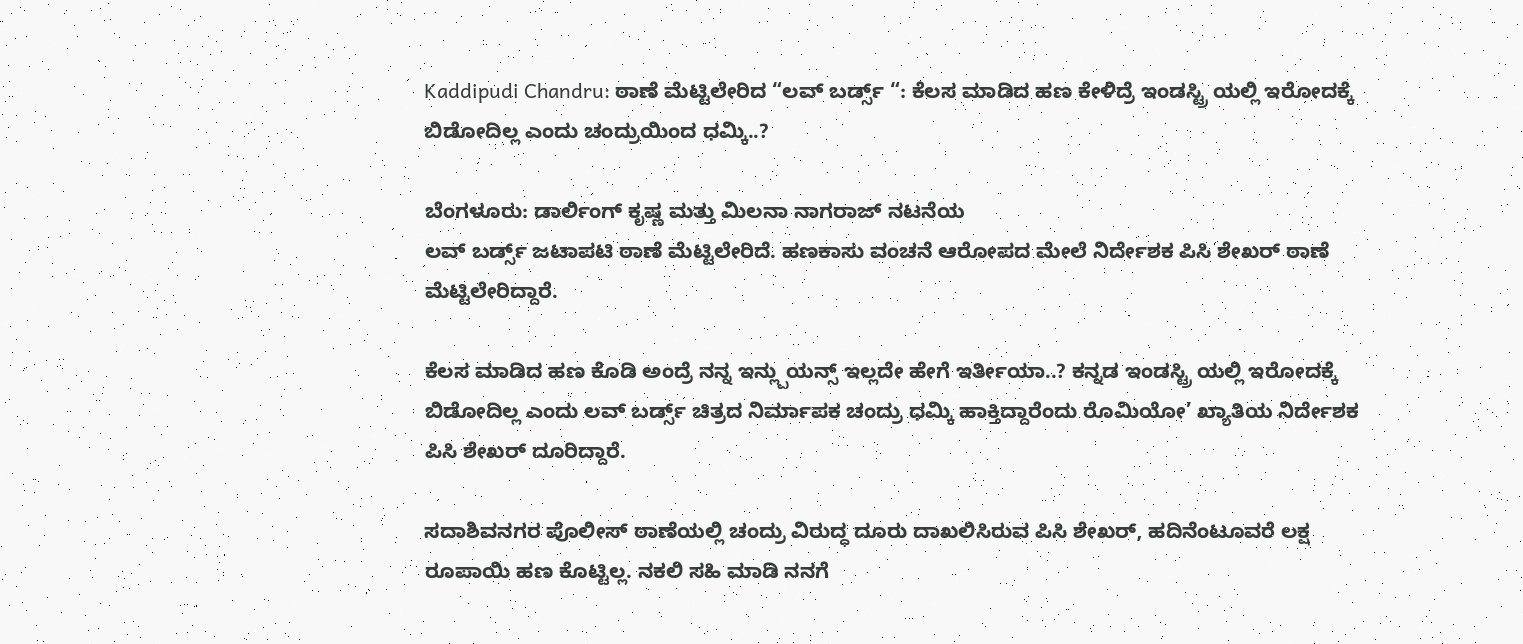Kaddipudi Chandru: ಠಾಣೆ ಮೆಟ್ಟಿಲೇರಿದ “ಲವ್ ಬರ್ಡ್ಸ್ “: ಕೆಲಸ ಮಾಡಿದ ಹಣ ಕೇಳಿದ್ರೆ ಇಂಡಸ್ಟ್ರಿ ಯಲ್ಲಿ ಇರೋದಕ್ಕೆ ಬಿಡೋದಿಲ್ಲ ಎಂದು ಚಂದ್ರುಯಿಂದ ಧಮ್ಕಿ..?

ಬೆಂಗಳೂರು: ಡಾರ್ಲಿಂಗ್ ಕೃಷ್ಣ ಮತ್ತು ಮಿಲನಾ ನಾಗರಾಜ್ ನಟನೆಯ
ಲವ್ ಬರ್ಡ್ಸ್ ಜಟಾಪಟಿ ಠಾಣೆ ಮೆಟ್ಟಿಲೇರಿದೆ. ಹಣಕಾಸು ವಂಚನೆ ಆರೋಪದ ಮೇಲೆ ನಿರ್ದೇಶಕ ಪಿಸಿ ಶೇಖರ್ ಠಾಣೆ ಮೆಟ್ಟಿಲೇರಿದ್ದಾರೆ.

ಕೆಲಸ ಮಾಡಿದ ಹಣ ಕೊಡಿ ಅಂದ್ರೆ ನನ್ನ ಇನ್ಲ್ಪುಯನ್ಸ್ ಇಲ್ಲದೇ ಹೇಗೆ ಇರ್ತೀಯಾ..? ಕನ್ನಡ ಇಂಡಸ್ಟ್ರಿ ಯಲ್ಲಿ ಇರೋದಕ್ಕೆ ಬಿಡೋದಿಲ್ಲ ಎಂದು ಲವ್ ಬರ್ಡ್ಸ್ ಚಿತ್ರದ ನಿರ್ಮಾಪಕ ಚಂದ್ರು ಧಮ್ಕಿ ಹಾಕ್ತಿದ್ದಾರೆಂದು ರೊಮಿಯೋ’ ಖ್ಯಾತಿಯ ನಿರ್ದೇಶಕ ಪಿಸಿ ಶೇಖರ್ ದೂರಿದ್ದಾರೆ.

ಸದಾಶಿವನಗರ ಪೊಲೀಸ್ ಠಾಣೆಯಲ್ಲಿ ಚಂದ್ರು ವಿರುದ್ಧ ದೂರು ದಾಖಲಿಸಿರುವ ಪಿಸಿ ಶೇಖರ್, ಹದಿನೆಂಟೂವರೆ ಲಕ್ಷ ರೂಪಾಯಿ ಹಣ ಕೊಟ್ಟಿಲ್ಲ. ನಕಲಿ ಸಹಿ ಮಾಡಿ ನನಗೆ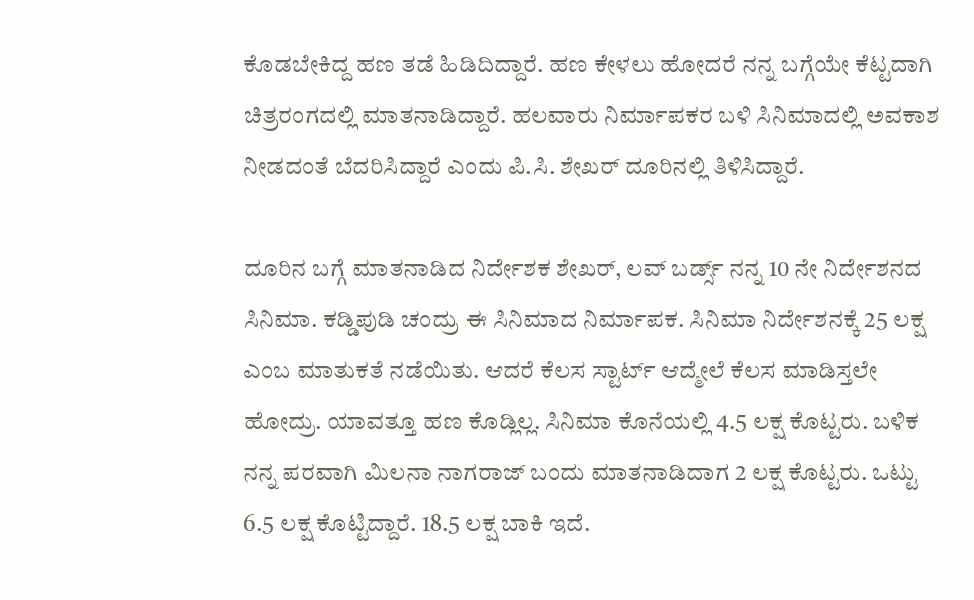ಕೊಡಬೇಕಿದ್ದ ಹಣ ತಡೆ ಹಿಡಿದಿದ್ದಾರೆ. ಹಣ ಕೇಳಲು ಹೋದರೆ ನನ್ನ ಬಗ್ಗೆಯೇ ಕೆಟ್ಟದಾಗಿ ಚಿತ್ರರಂಗದಲ್ಲಿ ಮಾತನಾಡಿದ್ದಾರೆ. ಹಲವಾರು ನಿರ್ಮಾಪಕರ ಬಳಿ ಸಿನಿಮಾದಲ್ಲಿ ಅವಕಾಶ ನೀಡದಂತೆ ಬೆದರಿಸಿದ್ದಾರೆ ಎಂದು ಪಿ.ಸಿ. ಶೇಖರ್ ದೂರಿನಲ್ಲಿ ತಿಳಿಸಿದ್ದಾರೆ.

ದೂರಿನ ಬಗ್ಗೆ ಮಾತನಾಡಿದ ನಿರ್ದೇಶಕ ಶೇಖರ್, ಲವ್ ಬರ್ಡ್ಸ್ ನನ್ನ 10 ನೇ ನಿರ್ದೇಶನದ ಸಿನಿಮಾ. ಕಡ್ಡಿಪುಡಿ ಚಂದ್ರು ಈ ಸಿನಿಮಾದ ನಿರ್ಮಾಪಕ. ಸಿನಿಮಾ ನಿರ್ದೇಶನಕ್ಕೆ 25 ಲಕ್ಷ ಎಂಬ ಮಾತುಕತೆ ನಡೆಯಿತು. ಆದರೆ ಕೆಲಸ ಸ್ಟಾರ್ಟ್ ಆದ್ಮೇಲೆ ಕೆಲಸ ಮಾಡಿಸ್ತಲೇ ಹೋದ್ರು. ಯಾವತ್ತೂ ಹಣ ಕೊಡ್ಲಿಲ್ಲ. ಸಿನಿಮಾ ಕೊನೆಯಲ್ಲಿ 4.5 ಲಕ್ಷ ಕೊಟ್ಟರು. ಬಳಿಕ ನನ್ನ ಪರವಾಗಿ ಮಿಲನಾ ನಾಗರಾಜ್ ಬಂದು ಮಾತನಾಡಿದಾಗ 2 ಲಕ್ಷ ಕೊಟ್ಟರು. ಒಟ್ಟು 6.5 ಲಕ್ಷ ಕೊಟ್ಟಿದ್ದಾರೆ. 18.5 ಲಕ್ಷ ಬಾಕಿ ಇದೆ.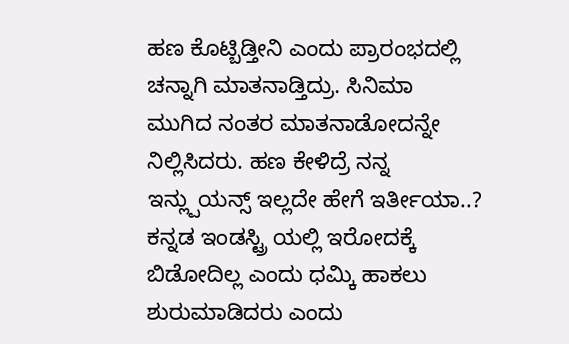ಹಣ ಕೊಟ್ಬಿಡ್ತೀನಿ ಎಂದು ಪ್ರಾರಂಭದಲ್ಲಿ ಚನ್ನಾಗಿ ಮಾತನಾಡ್ತಿದ್ರು. ಸಿನಿಮಾ ಮುಗಿದ ನಂತರ ಮಾತನಾಡೋದನ್ನೇ ನಿಲ್ಲಿಸಿದರು. ಹಣ ಕೇಳಿದ್ರೆ ನನ್ನ ಇನ್ಲ್ಪುಯನ್ಸ್ ಇಲ್ಲದೇ ಹೇಗೆ ಇರ್ತೀಯಾ..?
ಕನ್ನಡ ಇಂಡಸ್ಟ್ರಿ ಯಲ್ಲಿ ಇರೋದಕ್ಕೆ ಬಿಡೋದಿಲ್ಲ ಎಂದು ಧಮ್ಕಿ ಹಾಕಲು ಶುರುಮಾಡಿದರು ಎಂದು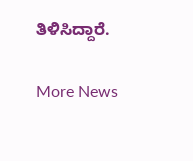ತಿಳಿಸಿದ್ದಾರೆ.

More News